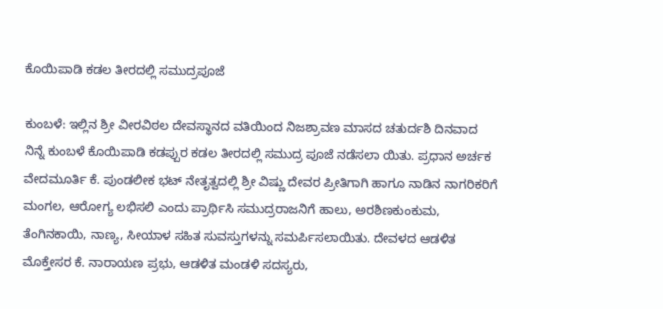ಕೊಯಿಪಾಡಿ ಕಡಲ ತೀರದಲ್ಲಿ ಸಮುದ್ರಪೂಜೆ

ಕುಂಬಳೆ: ಇಲ್ಲಿನ ಶ್ರೀ ವೀರವಿಠಲ ದೇವಸ್ಥಾನದ ವತಿಯಿಂದ ನಿಜಶ್ರಾವಣ ಮಾಸದ ಚತುರ್ದಶಿ ದಿನವಾದ ನಿನ್ನೆ ಕುಂಬಳೆ ಕೊಯಿಪಾಡಿ ಕಡಪ್ಪುರ ಕಡಲ ತೀರದಲ್ಲಿ ಸಮುದ್ರ ಪೂಜೆ ನಡೆಸಲಾ ಯಿತು. ಪ್ರಧಾನ ಅರ್ಚಕ ವೇದಮೂರ್ತಿ ಕೆ. ಪುಂಡಲೀಕ ಭಟ್ ನೇತೃತ್ವದಲ್ಲಿ ಶ್ರೀ ವಿಷ್ಣು ದೇವರ ಪ್ರೀತಿಗಾಗಿ ಹಾಗೂ ನಾಡಿನ ನಾಗರಿಕರಿಗೆ ಮಂಗಲ, ಆರೋಗ್ಯ ಲಭಿಸಲಿ ಎಂದು ಪ್ರಾರ್ಥಿಸಿ ಸಮುದ್ರರಾಜನಿಗೆ ಹಾಲು, ಅರಶಿಣಕುಂಕುಮ, ತೆಂಗಿನಕಾಯಿ, ನಾಣ್ಯ, ಸೀಯಾಳ ಸಹಿತ ಸುವಸ್ತುಗಳನ್ನು ಸಮರ್ಪಿಸಲಾಯಿತು. ದೇವಳದ ಆಡಳಿತ ಮೊಕ್ತೇಸರ ಕೆ. ನಾರಾಯಣ ಪ್ರಭು, ಆಡಳಿತ ಮಂಡಳಿ ಸದಸ್ಯರು,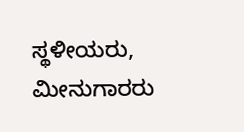ಸ್ಥಳೀಯರು, ಮೀನುಗಾರರು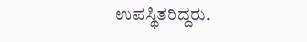ಉಪಸ್ಥಿತರಿದ್ದರು.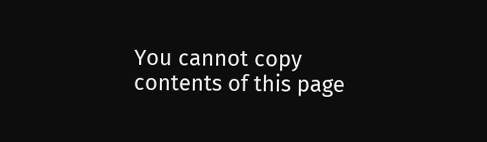You cannot copy contents of this page